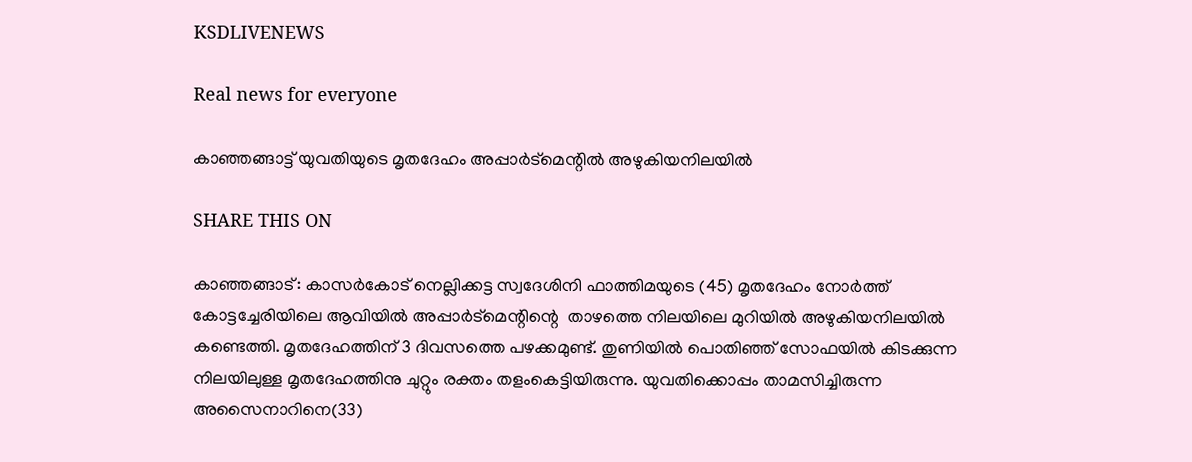KSDLIVENEWS

Real news for everyone

കാഞ്ഞങ്ങാട്ട് യുവതിയുടെ മൃതദേഹം അപ്പാർട്മെന്റിൽ അഴുകിയനിലയിൽ

SHARE THIS ON

കാഞ്ഞങ്ങാട്: കാസർകോട് നെല്ലിക്കട്ട സ്വദേശിനി ഫാത്തിമയുടെ (45) മൃതദേഹം നോർത്ത് കോട്ടച്ചേരിയിലെ ആവിയിൽ അപ്പാർട്മെന്റിന്റെ  താഴത്തെ നിലയിലെ മുറിയിൽ അഴുകിയനിലയിൽ കണ്ടെത്തി. മൃതദേഹത്തിന് 3 ദിവസത്തെ പഴക്കമുണ്ട്. തുണിയിൽ പൊതിഞ്ഞ് സോഫയിൽ കിടക്കുന്ന നിലയിലുള്ള മൃതദേഹത്തിനു ചുറ്റും രക്തം തളംകെട്ടിയിരുന്നു. യുവതിക്കൊപ്പം താമസിച്ചിരുന്ന അസൈനാറിനെ(33)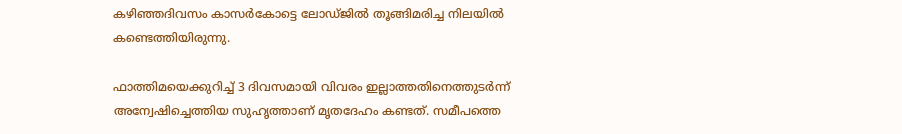കഴിഞ്ഞദിവസം കാസർകോട്ടെ ലോഡ്ജിൽ തൂങ്ങിമരിച്ച നിലയിൽ കണ്ടെത്തിയിരുന്നു.

ഫാത്തിമയെക്കുറിച്ച് 3 ദിവസമായി വിവരം ഇല്ലാത്തതിനെത്തുടർന്ന് അന്വേഷിച്ചെത്തിയ സുഹൃത്താണ് മൃതദേഹം കണ്ടത്. സമീപത്തെ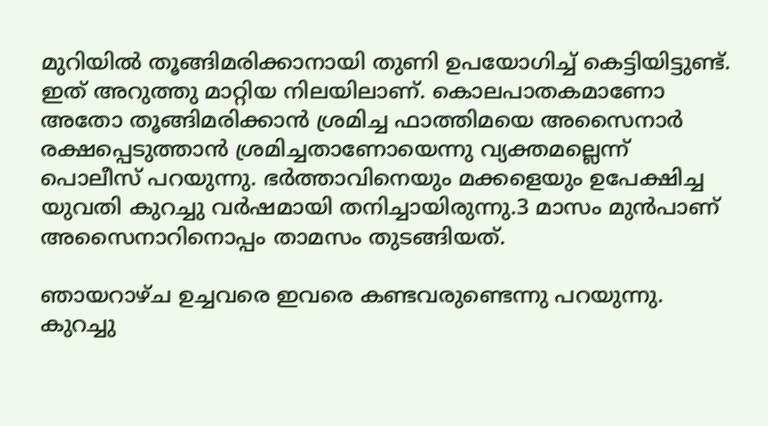മുറിയിൽ തൂങ്ങിമരിക്കാനായി തുണി ഉപയോഗിച്ച് കെട്ടിയിട്ടുണ്ട്. ഇത് അറുത്തു മാറ്റിയ നിലയിലാണ്. കൊലപാതകമാണോ അതോ തൂങ്ങിമരിക്കാൻ ശ്രമിച്ച ഫാത്തിമയെ അസൈനാർ രക്ഷപ്പെടുത്താൻ ശ്രമിച്ചതാണോയെന്നു വ്യക്തമല്ലെന്ന് പൊലീസ് പറയുന്നു. ഭർത്താവിനെയും മക്കളെയും ഉപേക്ഷിച്ച യുവതി കുറച്ചു വർഷമായി തനിച്ചായിരുന്നു.3 മാസം മുൻപാണ് അസൈനാറിനൊപ്പം താമസം തുടങ്ങിയത്.

ഞായറാഴ്ച ഉച്ചവരെ ഇവരെ കണ്ടവരുണ്ടെന്നു പറയുന്നു. കുറച്ചു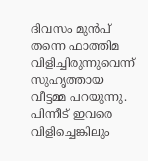ദിവസം മുൻപ് തന്നെ ഫാത്തിമ വിളിച്ചിരുന്നുവെന്ന് സുഹൃത്തായ വീട്ടമ്മ പറയുന്നു.  പിന്നീട് ഇവരെ വിളിച്ചെങ്കിലും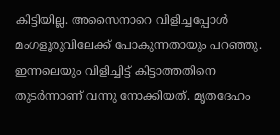കിട്ടിയില്ല. അസൈനാറെ വിളിച്ചപ്പോൾ മംഗളൂരുവിലേക്ക് പോകുന്നതായും പറഞ്ഞു.  ഇന്നലെയും വിളിച്ചിട്ട് കിട്ടാത്തതിനെ തുടർന്നാണ് വന്നു നോക്കിയത്. മൃതദേഹം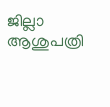ജില്ലാ ആശുപത്രി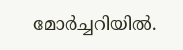മോർച്ചറിയിൽ.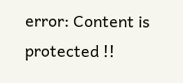error: Content is protected !!